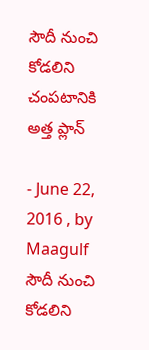సౌదీ నుంచి కోడలిని చంపటానికి అత్త ప్లాన్

- June 22, 2016 , by Maagulf
సౌదీ నుంచి కోడలిని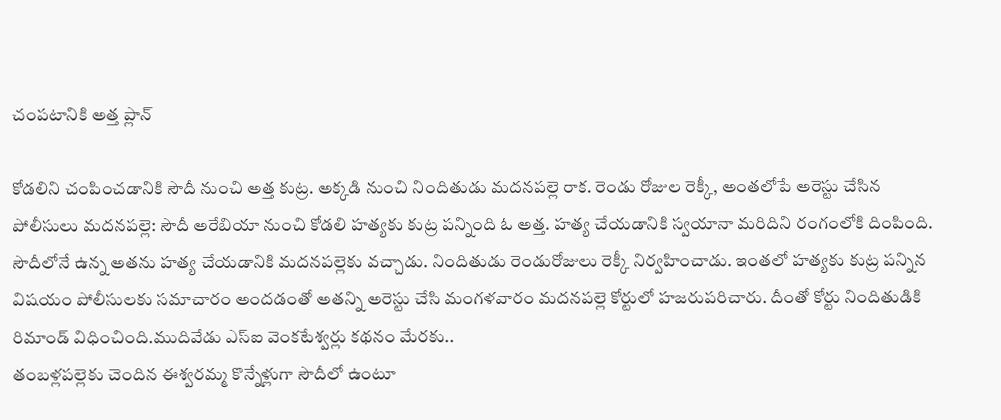చంపటానికి అత్త ప్లాన్

కోడలిని చంపించడానికి సౌదీ నుంచి అత్త కుట్ర. అక్కడి నుంచి నిందితుడు మదనపల్లె రాక. రెండు రోజుల రెక్కీ, అంతలోపే అరెస్టు చేసిన పోలీసులు మదనపల్లె: సౌదీ అరేబియా నుంచి కోడలి హత్యకు కుట్ర పన్నింది ఓ అత్త. హత్య చేయడానికి స్వయానా మరిదిని రంగంలోకి దింపింది. సౌదీలోనే ఉన్న అతను హత్య చేయడానికి మదనపల్లెకు వచ్చాడు. నిందితుడు రెండురోజులు రెక్కీ నిర్వహించాడు. ఇంతలో హత్యకు కుట్ర పన్నిన విషయం పోలీసులకు సమాచారం అందడంతో అతన్ని అరెస్టు చేసి మంగళవారం మదనపల్లె కోర్టులో హజరుపరిచారు. దీంతో కోర్టు నిందితుడికి రిమాండ్ విధించింది.ముదివేడు ఎస్‌ఐ వెంకటేశ్వర్లు కథనం మేరకు..
తంబళ్లపల్లెకు చెందిన ఈశ్వరమ్మ కొన్నేళ్లుగా సౌదీలో ఉంటూ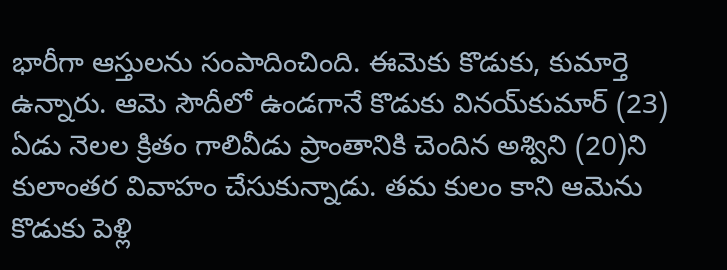భారీగా ఆస్తులను సంపాదించింది. ఈమెకు కొడుకు, కుమార్తె ఉన్నారు. ఆమె సౌదీలో ఉండగానే కొడుకు వినయ్‌కుమార్ (23) ఏడు నెలల క్రితం గాలివీడు ప్రాంతానికి చెందిన అశ్విని (20)ని కులాంతర వివాహం చేసుకున్నాడు. తమ కులం కాని ఆమెను కొడుకు పెళ్లి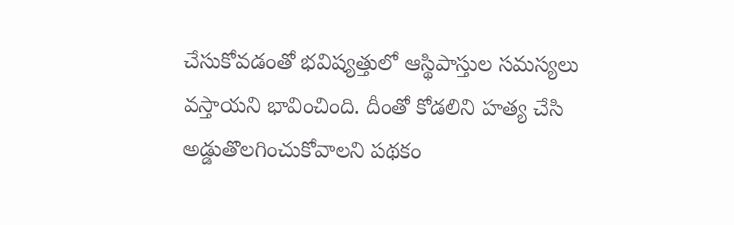చేసుకోవడంతో భవిష్యత్తులో ఆస్థిపాస్తుల సమస్యలు వస్తాయని భావించింది. దీంతో కోడలిని హత్య చేసి అడ్డుతొలగించుకోవాలని పథకం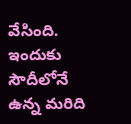వేసింది. ఇందుకు సౌదీలోనే ఉన్న మరిది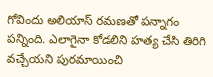గోవిందు అలియాస్ రమణతో పన్నాగం పన్నింది. ఎలాగైనా కోడలిని హత్య చేసి తిరిగి వచ్చేయని పురమాయించి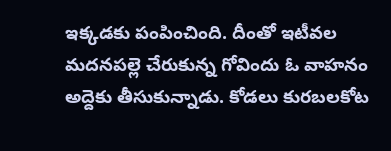ఇక్కడకు పంపించింది. దీంతో ఇటీవల మదనపల్లె చేరుకున్న గోవిందు ఓ వాహనం అద్దెకు తీసుకున్నాడు. కోడలు కురబలకోట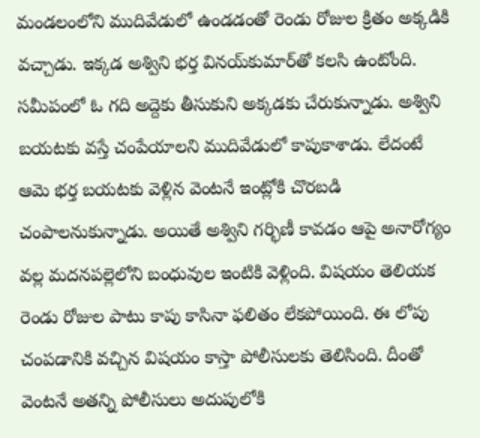మండలంలోని ముదివేడులో ఉండడంతో రెండు రోజుల క్రితం అక్కడికి వచ్చాడు. ఇక్కడ అశ్విని భర్త వినయ్‌కుమార్‌తో కలసి ఉంటోంది. సమీపంలో ఓ గది అద్దెకు తీసుకుని అక్కడకు చేరుకున్నాడు. అశ్విని బయటకు వస్తే చంపేయాలని ముదివేడులో కాపుకాశాడు. లేదంటే ఆమె భర్త బయటకు వెళ్లిన వెంటనే ఇంట్లోకి చొరబడి చంపాలనుకున్నాడు. అయితే అశ్విని గర్భిణీ కావడం ఆపై అనారోగ్యం వల్ల మదనపల్లెలోని బంధువుల ఇంటికి వెళ్లింది. విషయం తెలియక రెండు రోజుల పాటు కాపు కాసినా ఫలితం లేకపోయింది. ఈ లోపు చంపడానికి వచ్చిన విషయం కాస్తా పోలీసులకు తెలిసింది. దీంతో వెంటనే అతన్ని పోలీసులు అదుపులోకి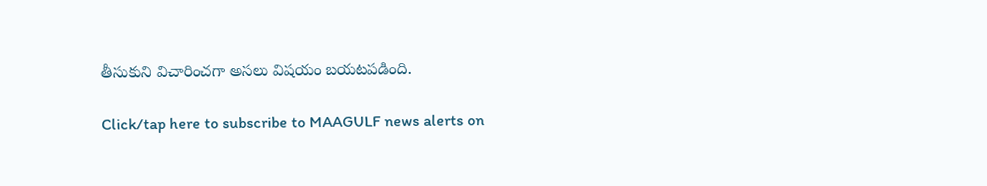తీసుకుని విచారించగా అసలు విషయం బయటపడింది.

Click/tap here to subscribe to MAAGULF news alerts on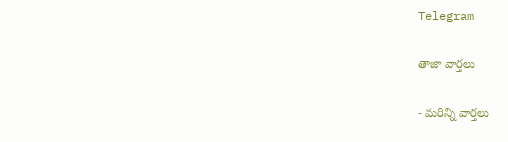Telegram

తాజా వార్తలు

- మరిన్ని వార్తలు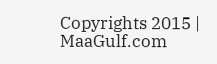Copyrights 2015 | MaaGulf.com